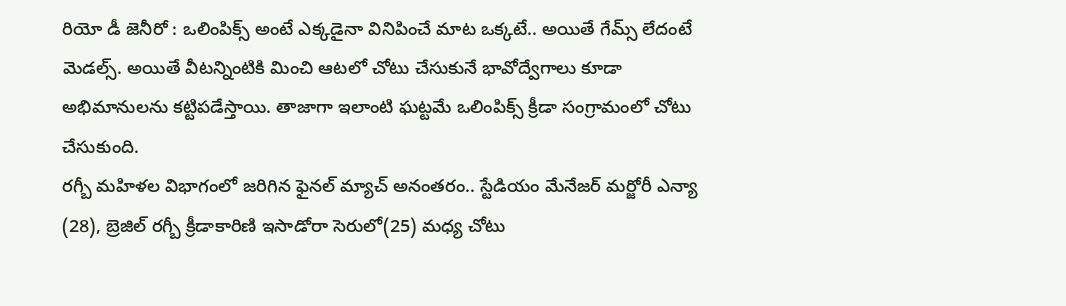రియో డీ జెనీరో : ఒలింపిక్స్ అంటే ఎక్కడైనా వినిపించే మాట ఒక్కటే.. అయితే గేమ్స్ లేదంటే మెడల్స్. అయితే వీటన్నింటికి మించి ఆటలో చోటు చేసుకునే భావోద్వేగాలు కూడా అభిమానులను కట్టిపడేస్తాయి. తాజాగా ఇలాంటి ఘట్టమే ఒలింపిక్స్ క్రీడా సంగ్రామంలో చోటు చేసుకుంది.
రగ్బీ మహిళల విభాగంలో జరిగిన ఫైనల్ మ్యాచ్ అనంతరం.. స్టేడియం మేనేజర్ మర్జోరీ ఎన్యా (28), బ్రెజిల్ రగ్బీ క్రీడాకారిణి ఇసాడోరా సెరులో(25) మధ్య చోటు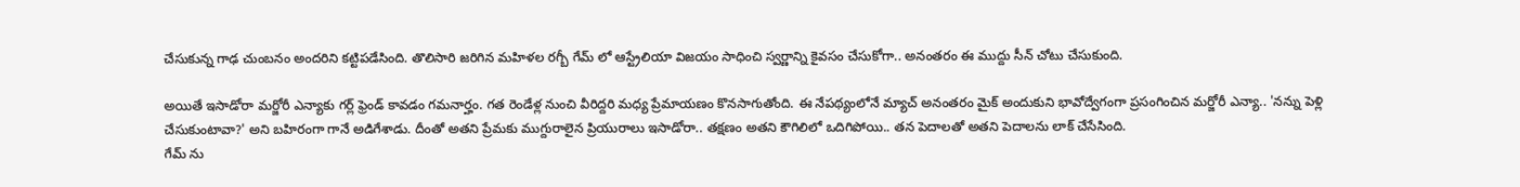చేసుకున్న గాఢ చుంబనం అందరిని కట్టిపడేసింది. తొలిసారి జరిగిన మహిళల రగ్బీ గేమ్ లో ఆస్ట్రేలియా విజయం సాధించి స్వర్ణాన్ని కైవసం చేసుకోగా.. అనంతరం ఈ ముద్దు సీన్ చోటు చేసుకుంది.

అయితే ఇసాడోరా మర్జోరీ ఎన్యాకు గర్ల్ ఫ్రెండ్ కావడం గమనార్హం. గత రెండేళ్ల నుంచి వీరిద్దరి మధ్య ప్రేమాయణం కొనసాగుతోంది. ఈ నేపథ్యంలోనే మ్యాచ్ అనంతరం మైక్ అందుకుని భావోద్వేగంగా ప్రసంగించిన మర్జోరీ ఎన్యా.. 'నన్ను పెళ్లి చేసుకుంటావా?' అని బహిరంగా గానే అడిగేశాడు. దీంతో అతని ప్రేమకు ముగ్దురాలైన ప్రియురాలు ఇసాడోరా.. తక్షణం అతని కౌగిలిలో ఒదిగిపోయి.. తన పెదాలతో అతని పెదాలను లాక్ చేసేసింది.
గేమ్ ను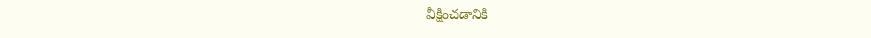వీక్షించడానికి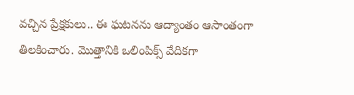వచ్చిన ప్రేక్షకులు.. ఈ ఘటనను ఆద్యాంతం ఆసాంతంగా తిలకించారు. మొత్తానికి ఒలింపిక్స్ వేదికగా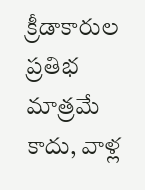క్రీడాకారుల ప్రతిభ మాత్రమే కాదు, వాళ్ల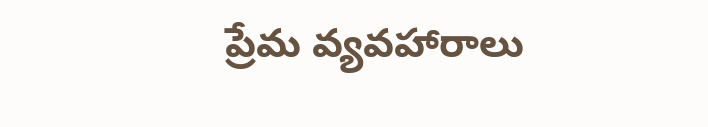ప్రేమ వ్యవహారాలు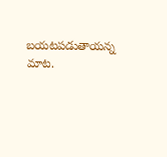బయటపడుతాయన్న మాట.